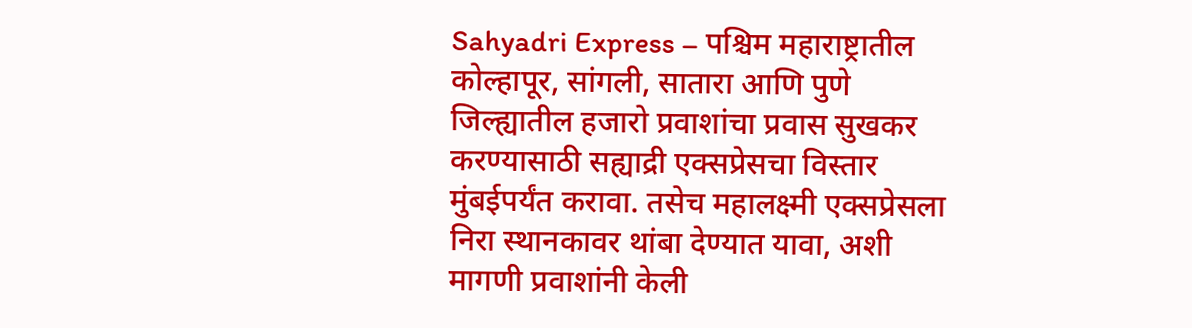Sahyadri Express – पश्चिम महाराष्ट्रातील कोल्हापूर, सांगली, सातारा आणि पुणे जिल्ह्यातील हजारो प्रवाशांचा प्रवास सुखकर करण्यासाठी सह्याद्री एक्सप्रेसचा विस्तार मुंबईपर्यंत करावा. तसेच महालक्ष्मी एक्सप्रेसला निरा स्थानकावर थांबा देण्यात यावा, अशी मागणी प्रवाशांनी केली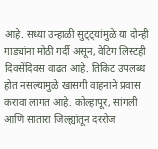आहे. सध्या उन्हाळी सुट्ट्यांमुळे या दोन्ही गाड्यांना मोठी गर्दी असून, वेटिग लिस्टही दिवसेंदिवस वाढत आहे. तिकिट उपलब्ध होत नसल्यामुळे खासगी वाहनाने प्रवास करावा लागत आहे. कोल्हापूर, सांगली आणि सातारा जिल्ह्यांतून दररोज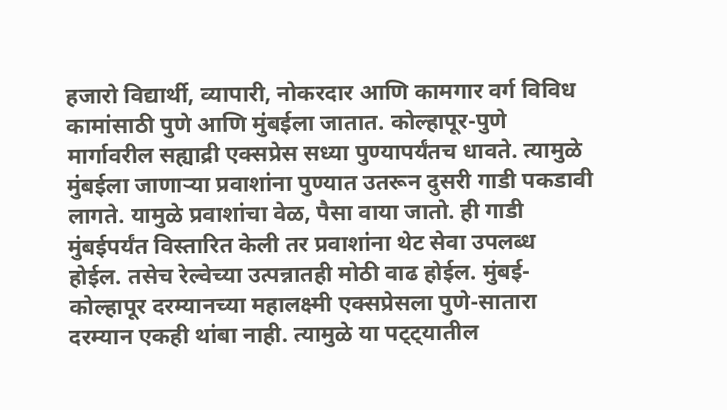हजारो विद्यार्थी, व्यापारी, नोकरदार आणि कामगार वर्ग विविध कामांसाठी पुणे आणि मुंबईला जातात. कोल्हापूर-पुणे मार्गावरील सह्याद्री एक्सप्रेस सध्या पुण्यापर्यंतच धावते. त्यामुळे मुंबईला जाणाऱ्या प्रवाशांना पुण्यात उतरून दुसरी गाडी पकडावी लागते. यामुळे प्रवाशांचा वेळ, पैसा वाया जातो. ही गाडी मुंबईपर्यंत विस्तारित केली तर प्रवाशांना थेट सेवा उपलब्ध होईल. तसेच रेल्वेच्या उत्पन्नातही मोठी वाढ होईल. मुंबई-कोल्हापूर दरम्यानच्या महालक्ष्मी एक्सप्रेसला पुणे-सातारा दरम्यान एकही थांबा नाही. त्यामुळे या पट्ट्यातील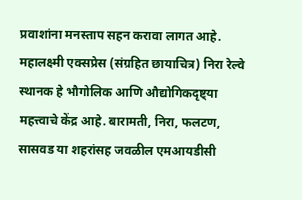प्रवाशांना मनस्ताप सहन करावा लागत आहे. महालक्ष्मी एक्सप्रेस (संग्रहित छायाचित्र) निरा रेल्वे स्थानक हे भौगोलिक आणि औद्योगिकदृष्ट्या महत्त्वाचे केंद्र आहे. बारामती, निरा, फलटण, सासवड या शहरांसह जवळील एमआयडीसी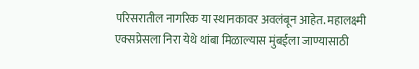परिसरातील नागरिक या स्थानकावर अवलंबून आहेत. महालक्ष्मी एक्सप्रेसला निरा येथे थांबा मिळाल्यास मुंबईला जाण्यासाठी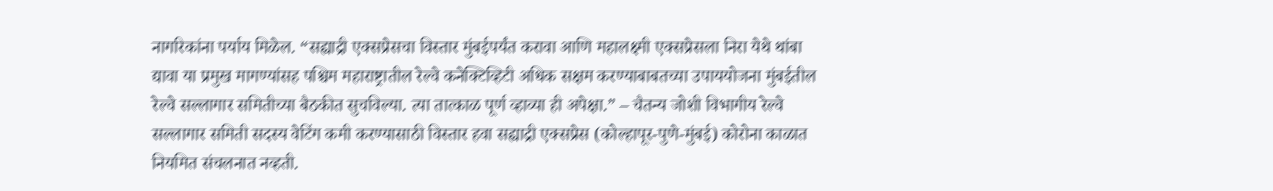नागरिकांना पर्याय मिळेल. “सह्याद्री एक्सप्रेसचा विस्तार मुंबईपर्यंत करावा आणि महालक्ष्मी एक्सप्रेसला निरा येथे थांबा द्यावा या प्रमुख मागण्यांसह पश्चिम महाराष्ट्रातील रेल्वे कनेक्टिव्हिटी अधिक सक्षम करण्याबाबतच्या उपाययोजना मुंबईतील रेल्वे सल्लागार समितीच्या बैठकीत सुचविल्या. त्या तात्काळ पूर्ण व्हाव्या ही अपेक्षा.” – चैतन्य जोशी विभागीय रेल्वे सल्लागार समिती सदस्य वेटिंग कमी करण्यासाठी विस्तार हवा सह्याद्री एक्सप्रेस (कोल्हापूर-पुणे-मुंबई) कोरोना काळात नियमित संचलनात नव्हती.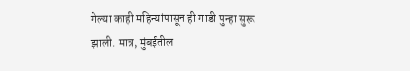गेल्या काही महिन्यांपासून ही गाडी पुन्हा सुरू झाली. मात्र, मुंबईतील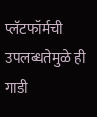प्लॅटफॉर्मची उपलब्धतेमुळे ही गाडी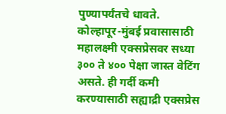पुण्यापर्यंतचे धावते. कोल्हापूर-मुंबई प्रवासासाठी महालक्ष्मी एक्सप्रेसवर सध्या ३०० ते ४०० पेक्षा जास्त वेटिंग असते. ही गर्दी कमी करण्यासाठी सह्याद्री एक्सप्रेस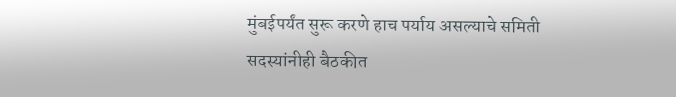मुंबईपर्यंत सुरू करणे हाच पर्याय असल्याचे समिती सदस्यांनीही बैठकीत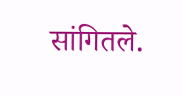सांगितले.